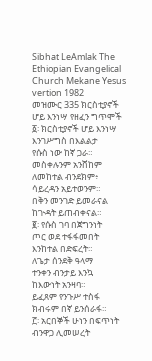Sibhat LeAmlak The Ethiopian Evangelical Church Mekane Yesus vertion 1982
መዝሙር 335 ክርስቲያኖች ሆይ እንነሣ የዘፈን ግጥሞች
፩፡ ክርስቲያኖች ሆይ እንነሣ
እንገሥግስ በእልልታ
የሱስ ነው ከኛ ጋራ።
መስቀሉንም አንሸከም
ለመከተል ብንደክም፥
ሳይረዳን አይተወንም።
በቅን መንገድ ይመራናል
ከጒዳት ይጠብቀናል።
፪፡ የሱስ ገባ በጀግንነት
ጦር ወደ ተፋፋመበት
እንከተል በድፍረት።
ለጌታ ሰንደቅ ዓላማ
ተንቀን ብንታይ እንኳ
ከእውነት አንዛባ።
ይፈጸም የንጉሥ ተስፋ
ክብሩም በኛ ይንሰራፋ።
፫፡ አርበኞች ሁነን በፍጥነት
ብንዋጋ ሊመሠረት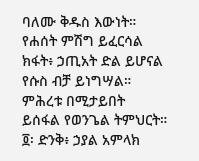ባለሙ ቅዱስ እውነት።
የሐሰት ምሽግ ይፈርሳል
ክፋት፥ ኃጢአት ድል ይሆናል
የሱስ ብቻ ይነግሣል።
ምሕረቱ በሚታይበት
ይሰፋል የወንጌል ትምህርት።
፬፡ ድንቅ፥ ኃያል አምላክ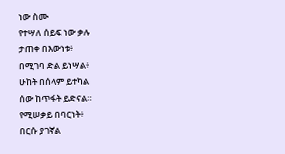ነው ስሙ
የተሣለ ሰይፍ ነው ቃሉ
ታጠቀ በእውነቱ፥
በሚገባ ድል ይነሣል፥
ሁከት በሰላም ይተካል
ሰው ከጥፋት ይድናል።
የሚሠቃይ በባርነት፥
በርሱ ያገኛል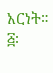አርነት።
፭፡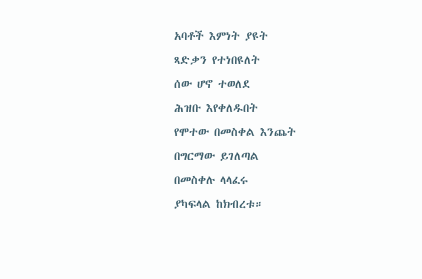አባቶች እምነት ያዩት
ጻድቃን የተነበዩለት
ሰው ሆኖ ተወለደ
ሕዝቡ እየቀለዱበት
የሞተው በመስቀል እንጨት
በግርማው ይገለጣል
በመስቀሉ ላላፈሩ
ያካፍላል ከክብረቱ።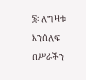፮፡ ለግዛቱ እንሰለፍ
በሥራችን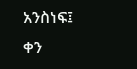አንስነፍ፤
ቀን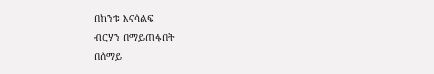በከንቱ እናሳልፍ
ብርሃን በማይጠፋበት
በሰማይ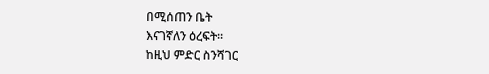በሚሰጠን ቤት
እናገኛለን ዕረፍት።
ከዚህ ምድር ስንሻገር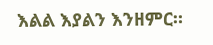እልል እያልን እንዘምር።